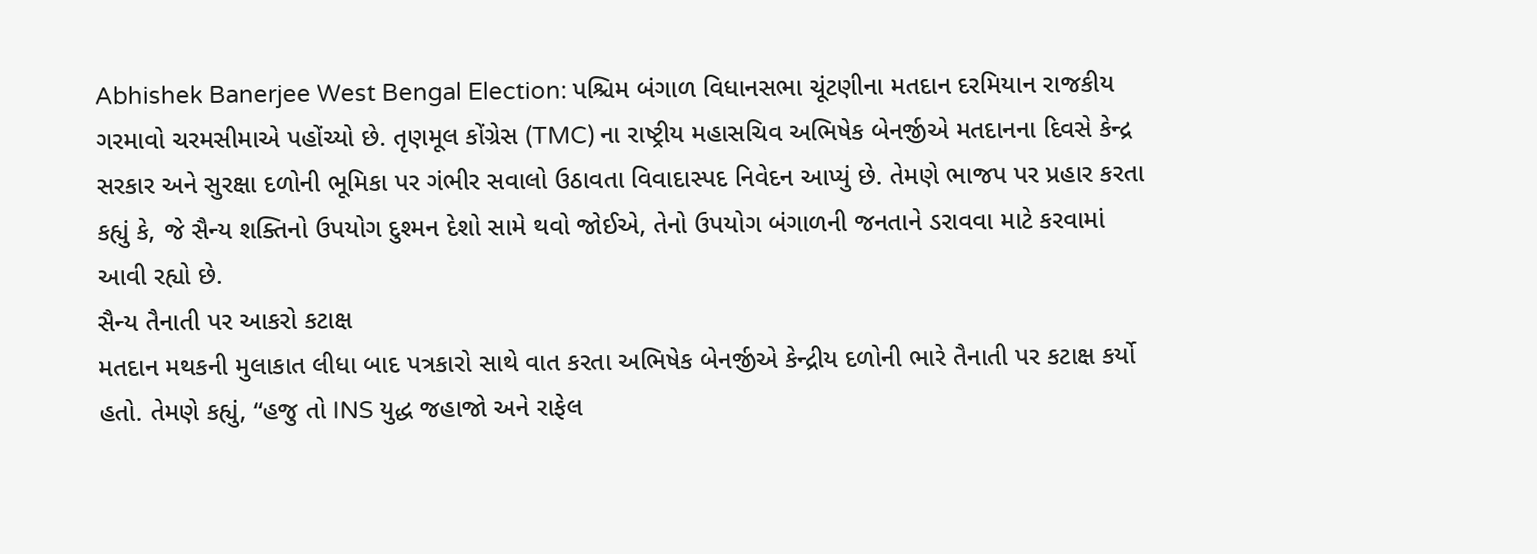Abhishek Banerjee West Bengal Election: પશ્ચિમ બંગાળ વિધાનસભા ચૂંટણીના મતદાન દરમિયાન રાજકીય ગરમાવો ચરમસીમાએ પહોંચ્યો છે. તૃણમૂલ કોંગ્રેસ (TMC) ના રાષ્ટ્રીય મહાસચિવ અભિષેક બેનર્જીએ મતદાનના દિવસે કેન્દ્ર સરકાર અને સુરક્ષા દળોની ભૂમિકા પર ગંભીર સવાલો ઉઠાવતા વિવાદાસ્પદ નિવેદન આપ્યું છે. તેમણે ભાજપ પર પ્રહાર કરતા કહ્યું કે, જે સૈન્ય શક્તિનો ઉપયોગ દુશ્મન દેશો સામે થવો જોઈએ, તેનો ઉપયોગ બંગાળની જનતાને ડરાવવા માટે કરવામાં આવી રહ્યો છે.
સૈન્ય તૈનાતી પર આકરો કટાક્ષ
મતદાન મથકની મુલાકાત લીધા બાદ પત્રકારો સાથે વાત કરતા અભિષેક બેનર્જીએ કેન્દ્રીય દળોની ભારે તૈનાતી પર કટાક્ષ કર્યો હતો. તેમણે કહ્યું, “હજુ તો INS યુદ્ધ જહાજો અને રાફેલ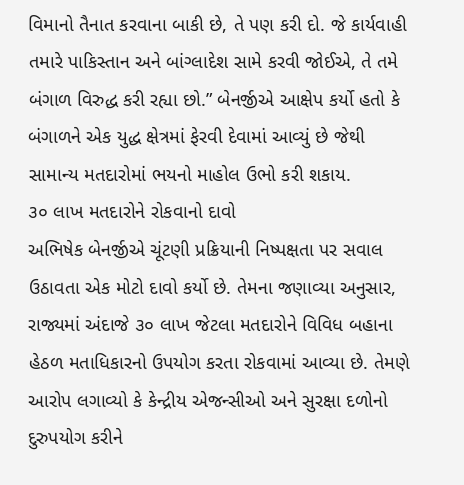વિમાનો તૈનાત કરવાના બાકી છે, તે પણ કરી દો. જે કાર્યવાહી તમારે પાકિસ્તાન અને બાંગ્લાદેશ સામે કરવી જોઈએ, તે તમે બંગાળ વિરુદ્ધ કરી રહ્યા છો.” બેનર્જીએ આક્ષેપ કર્યો હતો કે બંગાળને એક યુદ્ધ ક્ષેત્રમાં ફેરવી દેવામાં આવ્યું છે જેથી સામાન્ય મતદારોમાં ભયનો માહોલ ઉભો કરી શકાય.
૩૦ લાખ મતદારોને રોકવાનો દાવો
અભિષેક બેનર્જીએ ચૂંટણી પ્રક્રિયાની નિષ્પક્ષતા પર સવાલ ઉઠાવતા એક મોટો દાવો કર્યો છે. તેમના જણાવ્યા અનુસાર, રાજ્યમાં અંદાજે ૩૦ લાખ જેટલા મતદારોને વિવિધ બહાના હેઠળ મતાધિકારનો ઉપયોગ કરતા રોકવામાં આવ્યા છે. તેમણે આરોપ લગાવ્યો કે કેન્દ્રીય એજન્સીઓ અને સુરક્ષા દળોનો દુરુપયોગ કરીને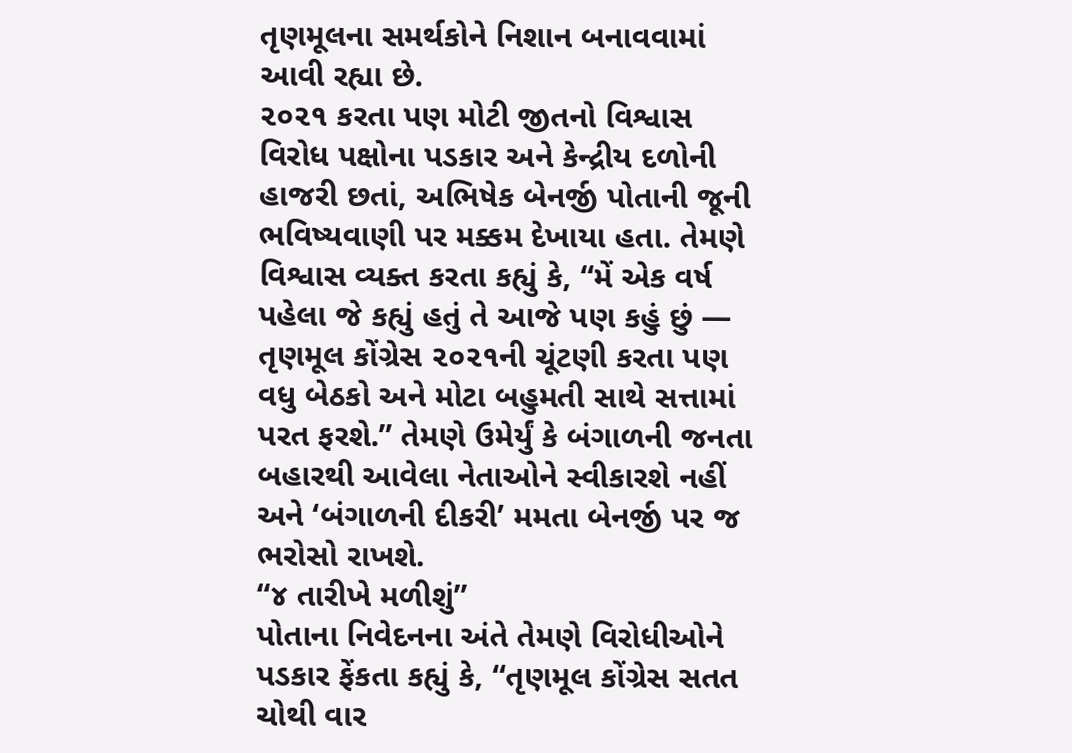તૃણમૂલના સમર્થકોને નિશાન બનાવવામાં આવી રહ્યા છે.
૨૦૨૧ કરતા પણ મોટી જીતનો વિશ્વાસ
વિરોધ પક્ષોના પડકાર અને કેન્દ્રીય દળોની હાજરી છતાં, અભિષેક બેનર્જી પોતાની જૂની ભવિષ્યવાણી પર મક્કમ દેખાયા હતા. તેમણે વિશ્વાસ વ્યક્ત કરતા કહ્યું કે, “મેં એક વર્ષ પહેલા જે કહ્યું હતું તે આજે પણ કહું છું — તૃણમૂલ કોંગ્રેસ ૨૦૨૧ની ચૂંટણી કરતા પણ વધુ બેઠકો અને મોટા બહુમતી સાથે સત્તામાં પરત ફરશે.” તેમણે ઉમેર્યું કે બંગાળની જનતા બહારથી આવેલા નેતાઓને સ્વીકારશે નહીં અને ‘બંગાળની દીકરી’ મમતા બેનર્જી પર જ ભરોસો રાખશે.
“૪ તારીખે મળીશું”
પોતાના નિવેદનના અંતે તેમણે વિરોધીઓને પડકાર ફેંકતા કહ્યું કે, “તૃણમૂલ કોંગ્રેસ સતત ચોથી વાર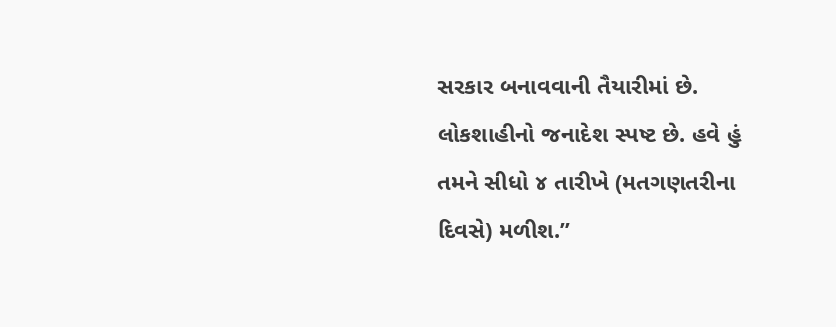સરકાર બનાવવાની તૈયારીમાં છે. લોકશાહીનો જનાદેશ સ્પષ્ટ છે. હવે હું તમને સીધો ૪ તારીખે (મતગણતરીના દિવસે) મળીશ.”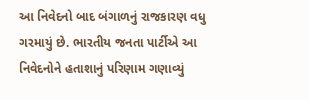આ નિવેદનો બાદ બંગાળનું રાજકારણ વધુ ગરમાયું છે. ભારતીય જનતા પાર્ટીએ આ નિવેદનોને હતાશાનું પરિણામ ગણાવ્યું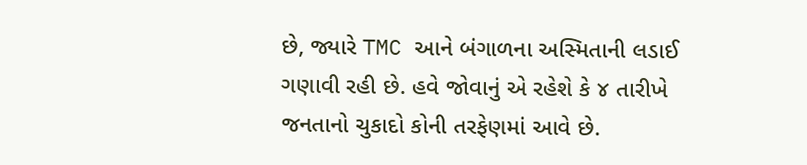છે, જ્યારે TMC આને બંગાળના અસ્મિતાની લડાઈ ગણાવી રહી છે. હવે જોવાનું એ રહેશે કે ૪ તારીખે જનતાનો ચુકાદો કોની તરફેણમાં આવે છે.